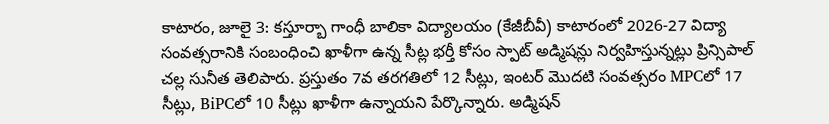కాటారం, జూలై 3: కస్తూర్బా గాంధీ బాలికా విద్యాలయం (కేజీబీవీ) కాటారంలో 2026-27 విద్యా సంవత్సరానికి సంబంధించి ఖాళీగా ఉన్న సీట్ల భర్తీ కోసం స్పాట్ అడ్మిషన్లు నిర్వహిస్తున్నట్లు ప్రిన్సిపాల్ చల్ల సునీత తెలిపారు. ప్రస్తుతం 7వ తరగతిలో 12 సీట్లు, ఇంటర్ మొదటి సంవత్సరం MPCలో 17 సీట్లు, BiPCలో 10 సీట్లు ఖాళీగా ఉన్నాయని పేర్కొన్నారు. అడ్మిషన్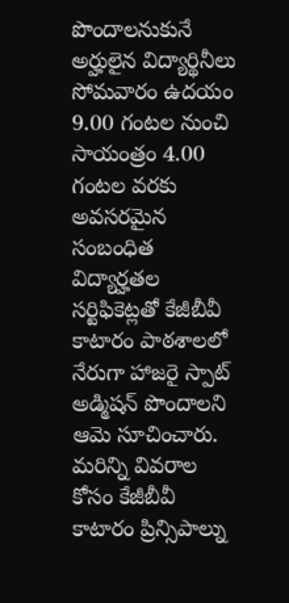పొందాలనుకునే అర్హులైన విద్యార్థినీలు సోమవారం ఉదయం 9.00 గంటల నుంచి సాయంత్రం 4.00 గంటల వరకు అవసరమైన సంబంధిత విద్యార్హతల సర్టిఫికెట్లతో కేజీబీవీ కాటారం పాఠశాలలో నేరుగా హాజరై స్పాట్ అడ్మిషన్ పొందాలని ఆమె సూచించారు. మరిన్ని వివరాల కోసం కేజీబీవీ కాటారం ప్రిన్సిపాల్ను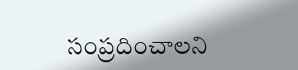సంప్రదించాలని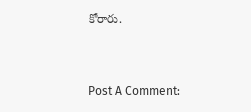కోరారు.


Post A Comment: